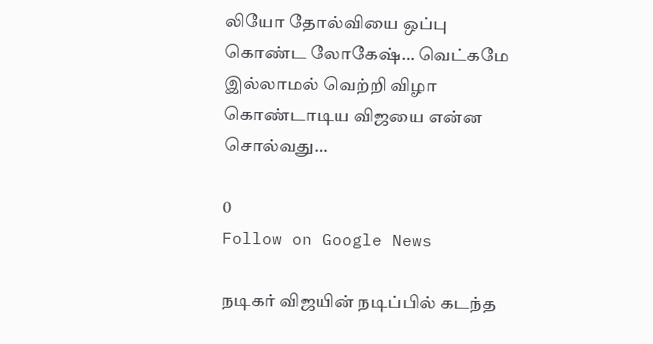லியோ தோல்வியை ஒப்பு கொண்ட லோகேஷ்… வெட்கமே இல்லாமல் வெற்றி விழா கொண்டாடிய விஜயை என்ன சொல்வது…

0
Follow on Google News

நடிகர் விஜயின் நடிப்பில் கடந்த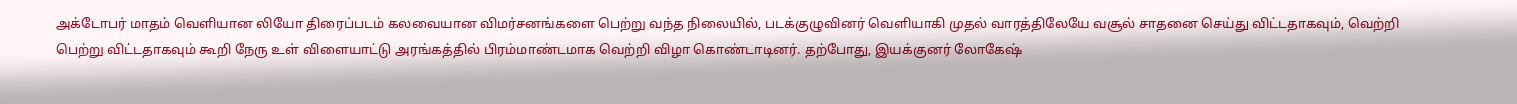அக்டோபர் மாதம் வெளியான லியோ திரைப்படம் கலவையான விமர்சனங்களை பெற்று வந்த நிலையில், படக்குழுவினர் வெளியாகி முதல் வாரத்திலேயே வசூல் சாதனை செய்து விட்டதாகவும், வெற்றி பெற்று விட்டதாகவும் கூறி நேரு உள் விளையாட்டு அரங்கத்தில் பிரம்மாண்டமாக வெற்றி விழா கொண்டாடினர். தற்போது, இயக்குனர் லோகேஷ்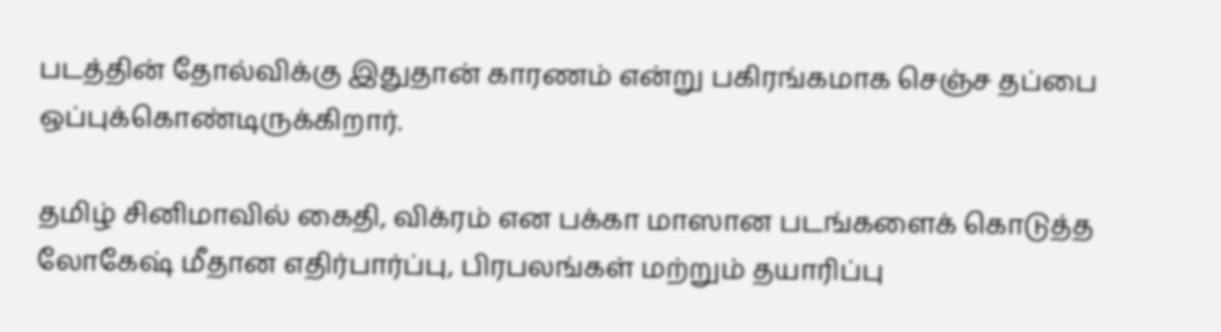படத்தின் தோல்விக்கு இதுதான் காரணம் என்று பகிரங்கமாக செஞ்ச தப்பை ஒப்புக்கொண்டிருக்கிறார்.

தமிழ் சினிமாவில் கைதி, விக்ரம் என பக்கா மாஸான படங்களைக் கொடுத்த லோகேஷ் மீதான எதிர்பார்ப்பு, பிரபலங்கள் மற்றும் தயாரிப்பு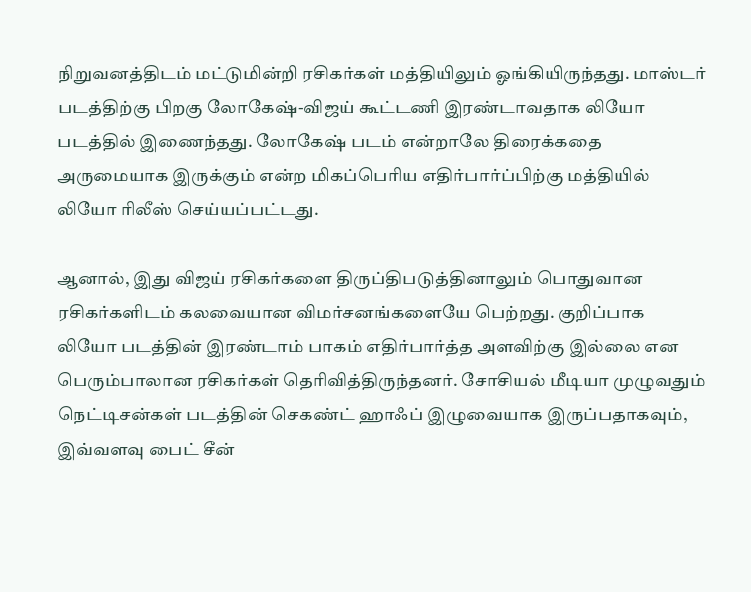நிறுவனத்திடம் மட்டுமின்றி ரசிகர்கள் மத்தியிலும் ஓங்கியிருந்தது. மாஸ்டர் படத்திற்கு பிறகு லோகேஷ்-விஜய் கூட்டணி இரண்டாவதாக லியோ படத்தில் இணைந்தது. லோகேஷ் படம் என்றாலே திரைக்கதை அருமையாக இருக்கும் என்ற மிகப்பெரிய எதிர்பார்ப்பிற்கு மத்தியில் லியோ ரிலீஸ் செய்யப்பட்டது.

ஆனால், இது விஜய் ரசிகர்களை திருப்திபடுத்தினாலும் பொதுவான ரசிகர்களிடம் கலவையான விமர்சனங்களையே பெற்றது. குறிப்பாக லியோ படத்தின் இரண்டாம் பாகம் எதிர்பார்த்த அளவிற்கு இல்லை என பெரும்பாலான ரசிகர்கள் தெரிவித்திருந்தனர். சோசியல் மீடியா முழுவதும் நெட்டிசன்கள் படத்தின் செகண்ட் ஹாஃப் இழுவையாக இருப்பதாகவும், இவ்வளவு பைட் சீன்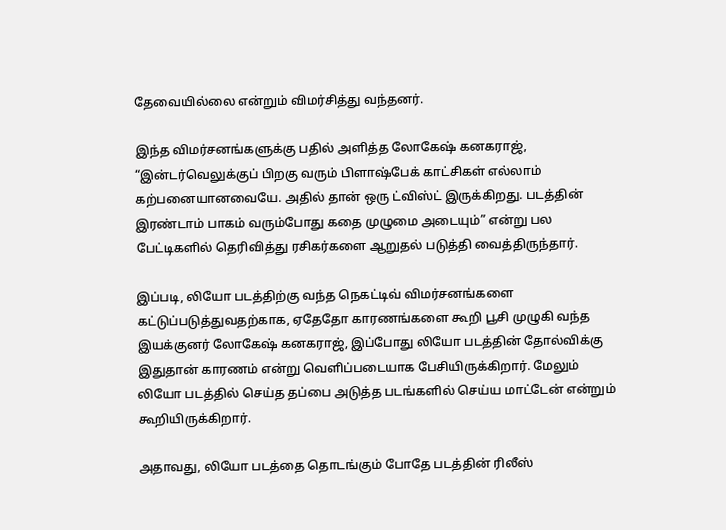தேவையில்லை என்றும் விமர்சித்து வந்தனர்.

இந்த விமர்சனங்களுக்கு பதில் அளித்த லோகேஷ் கனகராஜ், “இன்டர்வெலுக்குப் பிறகு வரும் பிளாஷ்பேக் காட்சிகள் எல்லாம் கற்பனையானவையே. அதில் தான் ஒரு ட்விஸ்ட் இருக்கிறது. படத்தின் இரண்டாம் பாகம் வரும்போது கதை முழுமை அடையும்” என்று பல பேட்டிகளில் தெரிவித்து ரசிகர்களை ஆறுதல் படுத்தி வைத்திருந்தார்.

இப்படி, லியோ படத்திற்கு வந்த நெகட்டிவ் விமர்சனங்களை கட்டுப்படுத்துவதற்காக, ஏதேதோ காரணங்களை கூறி பூசி முழுகி வந்த இயக்குனர் லோகேஷ் கனகராஜ், இப்போது லியோ படத்தின் தோல்விக்கு இதுதான் காரணம் என்று வெளிப்படையாக பேசியிருக்கிறார். மேலும் லியோ படத்தில் செய்த தப்பை அடுத்த படங்களில் செய்ய மாட்டேன் என்றும் கூறியிருக்கிறார்.

அதாவது, லியோ படத்தை தொடங்கும் போதே படத்தின் ரிலீஸ்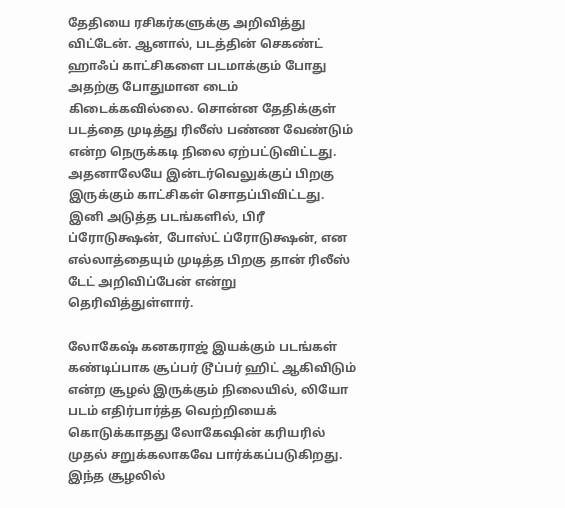தேதியை ரசிகர்களுக்கு அறிவித்து விட்டேன். ஆனால், படத்தின் செகண்ட் ஹாஃப் காட்சிகளை படமாக்கும் போது அதற்கு போதுமான டைம் கிடைக்கவில்லை. சொன்ன தேதிக்குள் படத்தை முடித்து ரிலீஸ் பண்ண வேண்டும் என்ற நெருக்கடி நிலை ஏற்பட்டுவிட்டது. அதனாலேயே இன்டர்வெலுக்குப் பிறகு இருக்கும் காட்சிகள் சொதப்பிவிட்டது. இனி அடுத்த படங்களில், பிரீ ப்ரோடுக்ஷன், போஸ்ட் ப்ரோடுக்ஷன், என எல்லாத்தையும் முடித்த பிறகு தான் ரிலீஸ் டேட் அறிவிப்பேன் என்று தெரிவித்துள்ளார்.

லோகேஷ் கனகராஜ் இயக்கும் படங்கள் கண்டிப்பாக சூப்பர் டூப்பர் ஹிட் ஆகிவிடும் என்ற சூழல் இருக்கும் நிலையில், லியோ படம் எதிர்பார்த்த வெற்றியைக் கொடுக்காதது லோகேஷின் கரியரில் முதல் சறுக்கலாகவே பார்க்கப்படுகிறது. இந்த சூழலில்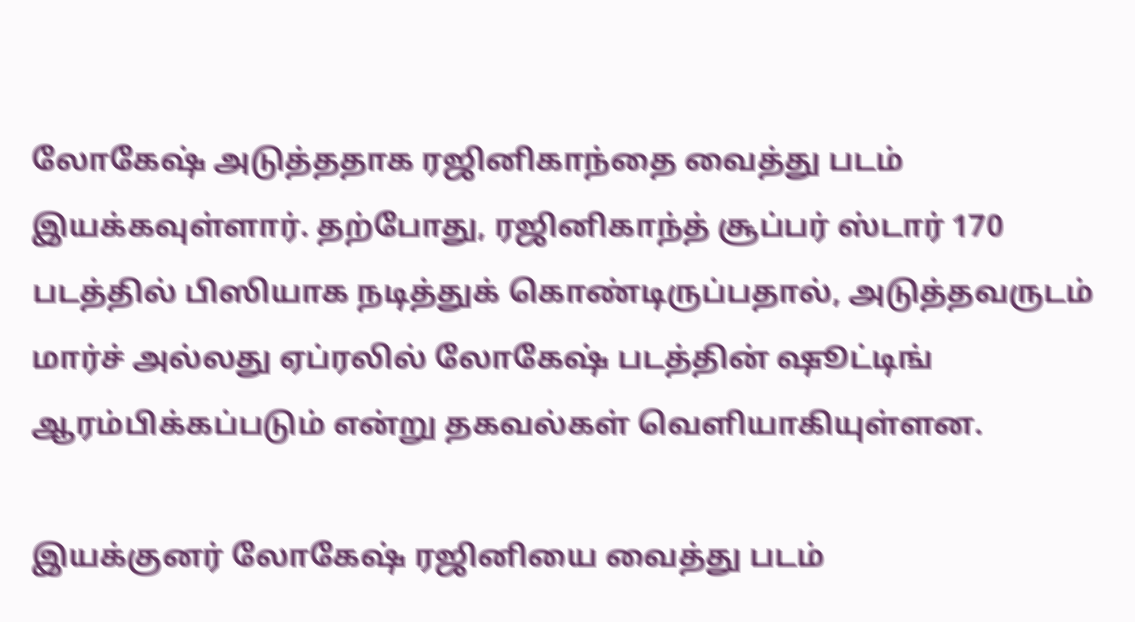லோகேஷ் அடுத்ததாக ரஜினிகாந்தை வைத்து படம் இயக்கவுள்ளார். தற்போது, ரஜினிகாந்த் சூப்பர் ஸ்டார் 170 படத்தில் பிஸியாக நடித்துக் கொண்டிருப்பதால், அடுத்தவருடம் மார்ச் அல்லது ஏப்ரலில் லோகேஷ் படத்தின் ஷூட்டிங் ஆரம்பிக்கப்படும் என்று தகவல்கள் வெளியாகியுள்ளன.

இயக்குனர் லோகேஷ் ரஜினியை வைத்து படம்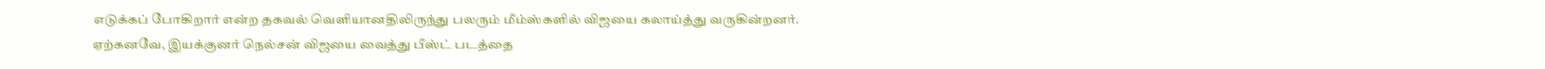எடுக்கப் போகிறார் என்ற தகவல் வெளியானதிலிருந்து பலரும் மீம்ஸ்களில் விஜயை கலாய்த்து வருகின்றனர். ஏற்கனவே, இயக்குனர் நெல்சன் விஜயை வைத்து பீஸ்ட் படத்தை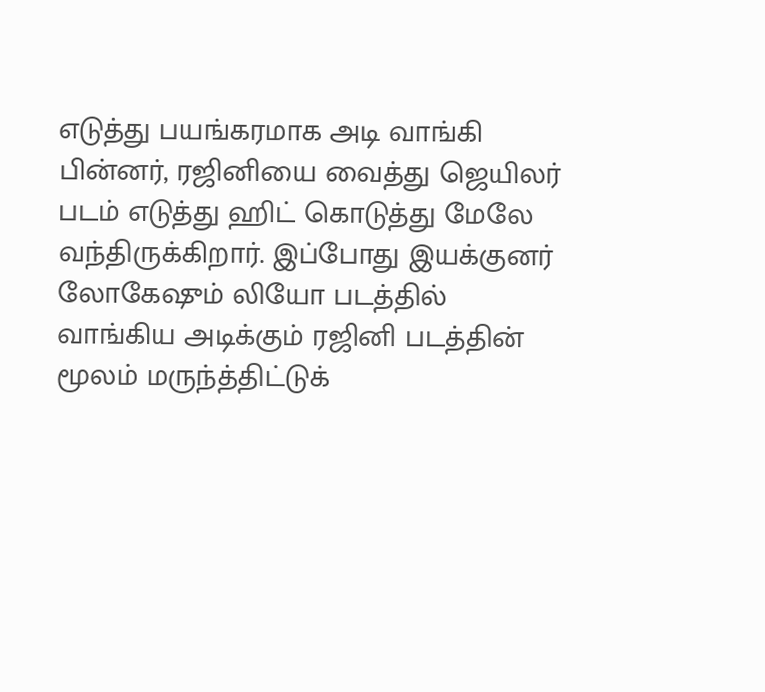எடுத்து பயங்கரமாக அடி வாங்கி பின்னர், ரஜினியை வைத்து ஜெயிலர் படம் எடுத்து ஹிட் கொடுத்து மேலே வந்திருக்கிறார். இப்போது இயக்குனர் லோகேஷும் லியோ படத்தில் வாங்கிய அடிக்கும் ரஜினி படத்தின் மூலம் மருந்த்திட்டுக்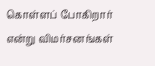கொள்ளப் போகிறார் என்று விமர்சனங்கள்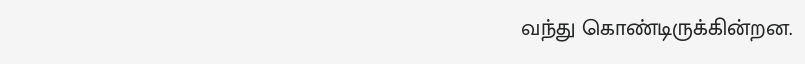வந்து கொண்டிருக்கின்றன.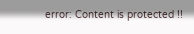error: Content is protected !!